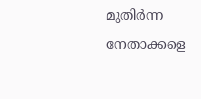മുതിർന്ന നേതാക്കളെ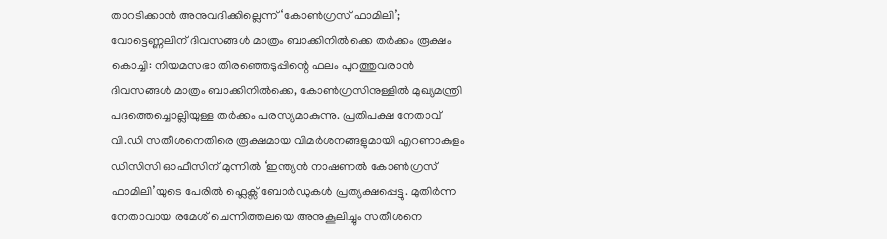താറടിക്കാൻ അനുവദിക്കില്ലെന്ന് ‘കോൺഗ്രസ് ഫാമിലി’; വോട്ടെണ്ണലിന് ദിവസങ്ങൾ മാത്രം ബാക്കിനിൽക്കെ തർക്കം രൂക്ഷം
കൊച്ചി: നിയമസഭാ തിരഞ്ഞെടുപ്പിന്റെ ഫലം പുറത്തുവരാൻ ദിവസങ്ങൾ മാത്രം ബാക്കിനിൽക്കെ, കോൺഗ്രസിനുള്ളിൽ മുഖ്യമന്ത്രി പദത്തെച്ചൊല്ലിയുള്ള തർക്കം പരസ്യമാകുന്നു. പ്രതിപക്ഷ നേതാവ് വി.ഡി സതീശനെതിരെ രൂക്ഷമായ വിമർശനങ്ങളുമായി എറണാകുളം ഡിസിസി ഓഫീസിന് മുന്നിൽ ‘ഇന്ത്യൻ നാഷണൽ കോൺഗ്രസ് ഫാമിലി’യുടെ പേരിൽ ഫ്ലെക്സ് ബോർഡുകൾ പ്രത്യക്ഷപ്പെട്ടു. മുതിർന്ന നേതാവായ രമേശ് ചെന്നിത്തലയെ അനുകൂലിച്ചും സതീശനെ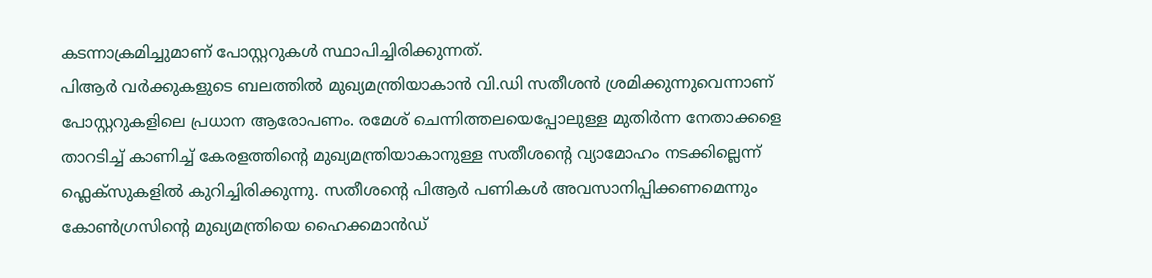കടന്നാക്രമിച്ചുമാണ് പോസ്റ്ററുകൾ സ്ഥാപിച്ചിരിക്കുന്നത്.
പിആർ വർക്കുകളുടെ ബലത്തിൽ മുഖ്യമന്ത്രിയാകാൻ വി.ഡി സതീശൻ ശ്രമിക്കുന്നുവെന്നാണ് പോസ്റ്ററുകളിലെ പ്രധാന ആരോപണം. രമേശ് ചെന്നിത്തലയെപ്പോലുള്ള മുതിർന്ന നേതാക്കളെ താറടിച്ച് കാണിച്ച് കേരളത്തിന്റെ മുഖ്യമന്ത്രിയാകാനുള്ള സതീശന്റെ വ്യാമോഹം നടക്കില്ലെന്ന് ഫ്ലെക്സുകളിൽ കുറിച്ചിരിക്കുന്നു. സതീശന്റെ പിആർ പണികൾ അവസാനിപ്പിക്കണമെന്നും കോൺഗ്രസിന്റെ മുഖ്യമന്ത്രിയെ ഹൈക്കമാൻഡ്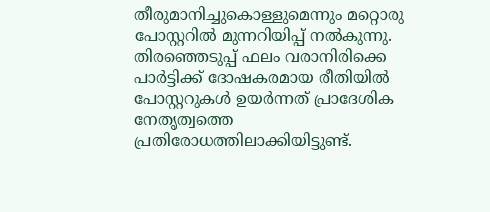തീരുമാനിച്ചുകൊള്ളുമെന്നും മറ്റൊരു പോസ്റ്ററിൽ മുന്നറിയിപ്പ് നൽകുന്നു.
തിരഞ്ഞെടുപ്പ് ഫലം വരാനിരിക്കെ പാർട്ടിക്ക് ദോഷകരമായ രീതിയിൽ പോസ്റ്ററുകൾ ഉയർന്നത് പ്രാദേശിക നേതൃത്വത്തെ പ്രതിരോധത്തിലാക്കിയിട്ടുണ്ട്.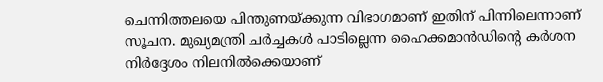ചെന്നിത്തലയെ പിന്തുണയ്ക്കുന്ന വിഭാഗമാണ് ഇതിന് പിന്നിലെന്നാണ് സൂചന. മുഖ്യമന്ത്രി ചർച്ചകൾ പാടില്ലെന്ന ഹൈക്കമാൻഡിന്റെ കർശന നിർദ്ദേശം നിലനിൽക്കെയാണ്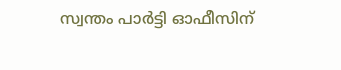സ്വന്തം പാർട്ടി ഓഫീസിന്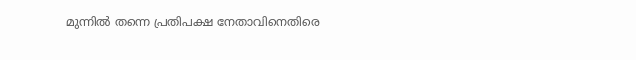മുന്നിൽ തന്നെ പ്രതിപക്ഷ നേതാവിനെതിരെ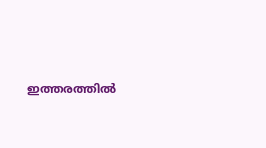ഇത്തരത്തിൽ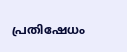പ്രതിഷേധം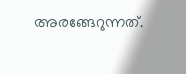അരങ്ങേറുന്നത്.